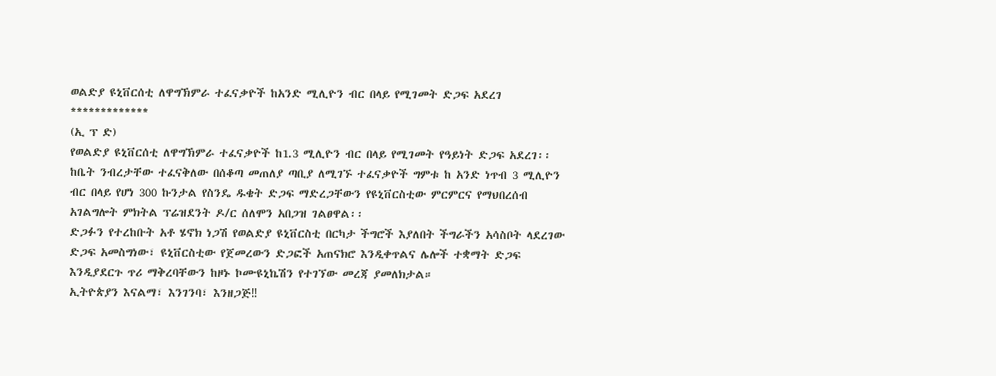ወልድያ ዩኒቨርሰቲ ለዋግኽምራ ተፈናቃዮች ከአንድ ሚሊዮን ብር በላይ የሚገመት ድጋፍ አደረገ
*************
(ኢ ፕ ድ)
የወልድያ ዩኒቨርሰቲ ለዋግኽምራ ተፈናቃዮች ከ1.3 ሚሊዮን ብር በላይ የሚገመት የዓይነት ድጋፍ አደረገ፡፡
ከቤት ንብረታቸው ተፈናቅለው በሰቆጣ መጠለያ ጣቢያ ለሚገኙ ተፈናቃዮች ግምቱ ከ አንድ ነጥብ 3 ሚሊዮን ብር በላይ የሆነ 300 ኩንታል የስንዴ ዱቄት ድጋፍ ማድረጋቸውን የዩኒቨርስቲው ምርምርና የማህበረሰብ አገልግሎት ምክትል ፕሬዝደንት ዶ/ር ሰለሞን አበጋዝ ገልፀዋል፡፡
ድጋፉን የተረከቡት አቶ ሄኖክ ነጋሽ የወልድያ ዩኒቨርስቲ በርካታ ችግሮች እያለበት ችግራችን አሳስቦት ላደረገው ድጋፍ አመስግነው፣ ዩኒቨርስቲው የጀመረውን ድጋፎች አጠናክሮ እንዲቀጥልና ሌሎች ተቋማት ድጋፍ እንዲያደርጉ ጥሪ ማቅረባቸውን ከዞኑ ኮሙዩኒኬሽን የተገኘው መረጃ ያመለክታል።
ኢትዮጵያን እናልማ፣ እንገንባ፣ እንዘጋጅ‼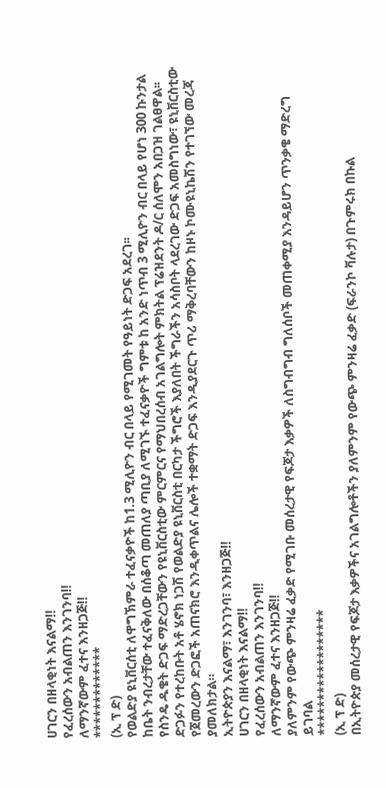ሀገርን በዘላቂነት እናልማ‼
የፈረሰውን አብልጠን እንገንባ‼
ለማንኛውም ፈተና እንዘጋጅ‼
*************
(ኢ ፕ ድ)
የወልድያ ዩኒቨርሰቲ ለዋግኽምራ ተፈናቃዮች ከ1.3 ሚሊዮን ብር በላይ የሚገመት የዓይነት ድጋፍ አደረገ፡፡
ከቤት ንብረታቸው ተፈናቅለው በሰቆጣ መጠለያ ጣቢያ ለሚገኙ ተፈናቃዮች ግምቱ ከ አንድ ነጥብ 3 ሚሊዮን ብር በላይ የሆነ 300 ኩንታል የስንዴ ዱቄት ድጋፍ ማድረጋቸውን የዩኒቨርስቲው ምርምርና የማህበረሰብ አገልግሎት ምክትል ፕሬዝደንት ዶ/ር ሰለሞን አበጋዝ ገልፀዋል፡፡
ድጋፉን የተረከቡት አቶ ሄኖክ ነጋሽ የወልድያ ዩኒቨርስቲ በርካታ ችግሮች እያለበት ችግራችን አሳስቦት ላደረገው ድጋፍ አመስግነው፣ ዩኒቨርስቲው የጀመረውን ድጋፎች አጠናክሮ እንዲቀጥልና ሌሎች ተቋማት ድጋፍ እንዲያደርጉ ጥሪ ማቅረባቸውን ከዞኑ ኮሙዩኒኬሽን የተገኘው መረጃ ያመለክታል።
ኢትዮጵያን እናልማ፣ እንገንባ፣ እንዘጋጅ‼
ሀገርን በዘላቂነት እናልማ‼
የፈረሰውን አብልጠን እንገንባ‼
ለማንኛውም ፈተና እንዘጋጅ‼
ያለምንም የውጭ ምንዛሬ ፈቃድ የሚገቡ መሰረታዊ የፍጆታ እቃዎች ለስግብግብ ግለሰቦች መጠቀሚያ እንዳይሆን ጥንቃቄ ማድረግ ይገባል
******************
(ኢ ፕ ድ)
በኢትዮጵያ መሰረታዊ የፍጆታ እቃዎችና አገልግሎቶችን ያለምንም የውጭ ምንዛሬ ፈቃድ (ፍራንኮ ቫሉታ) በጉምሩክ በኩል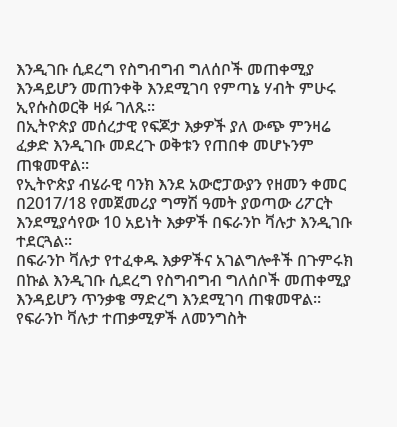እንዲገቡ ሲደረግ የስግብግብ ግለሰቦች መጠቀሚያ እንዳይሆን መጠንቀቅ እንደሚገባ የምጣኔ ሃብት ምሁሩ ኢየሱስወርቅ ዛፉ ገለጹ፡፡
በኢትዮጵያ መሰረታዊ የፍጆታ እቃዎች ያለ ውጭ ምንዛሬ ፈቃድ እንዲገቡ መደረጉ ወቅቱን የጠበቀ መሆኑንም ጠቁመዋል።
የኢትዮጵያ ብሄራዊ ባንክ እንደ አውሮፓውያን የዘመን ቀመር በ2017/18 የመጀመሪያ ግማሽ ዓመት ያወጣው ሪፖርት እንደሚያሳየው 10 አይነት እቃዎች በፍራንኮ ቫሉታ እንዲገቡ ተደርጓል፡፡
በፍራንኮ ቫሉታ የተፈቀዱ እቃዎችና አገልግሎቶች በጉምሩክ በኩል እንዲገቡ ሲደረግ የስግብግብ ግለሰቦች መጠቀሚያ እንዳይሆን ጥንቃቄ ማድረግ እንደሚገባ ጠቁመዋል።
የፍራንኮ ቫሉታ ተጠቃሚዎች ለመንግስት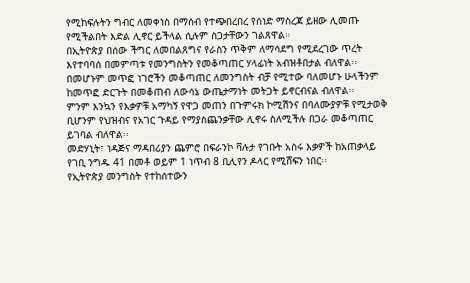የሚከፍሉትን ግብር ለመቀነስ በማሰብ የተጭበረበረ የሰነድ ማስረጃ ይዘው ሊመጡ የሚችልበት እድል ሊኖር ይችላል ሲሉም ስጋታቸውን ገልጸዋል።
በኢትዮጵያ በሰው ችግር ለመበልጸግና የራስን ጥቅም ለማሳደግ የሚደረገው ጥረት እየተባባሰ በመምጣቱ የመንግስትን የመቆጣጠር ሃላፊነት አብዝቶበታል ብለዋል፡፡
በመሆኑም መጥፎ ነገሮችን መቆጣጠር ለመንግስት ብቻ የሚተው ባለመሆኑ ሁላችንም ከመጥፎ ድርጉት በመቆጠብ ለውሳኔ ውጤታማነት መትጋት ይኖርብናል ብለዋል፡፡
ምንም እንኳን የእቃዎቹ አማካኝ የዋጋ መጠን በጉምሩክ ኮሚሽንና በባለሙያዎቹ የሚታወቅ ቢሆንም የህዝብና የአገር ጉዳይ የማያስጨንቃቸው ሊኖሩ ስለሚችሉ በጋራ መቆጣጠር ይገባል ብለዋል፡፡
መድሃኒት፣ ነዳጅና ማዳበሪያን ጨምሮ በፍራንኮ ቫሉታ የገቡት አስሩ እቃዎች ከአጠቃላይ የገቢ ንግዱ 41 በመቶ ወይም 1 ነጥብ 8 ቢሊየን ዶላር የሚሸፍን ነበር፡፡
የኢትዮጵያ መንግስት የተከሰተውን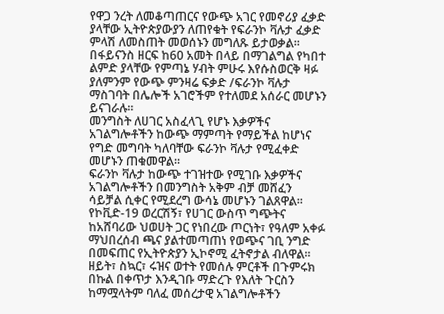የዋጋ ንረት ለመቆጣጠርና የውጭ አገር የመኖሪያ ፈቃድ ያላቸው ኢትዮጵያውያን ለጠየቁት የፍራንኮ ቫሉታ ፈቃድ ምላሽ ለመስጠት መወሰኑን መግለጹ ይታወቃል፡፡
በፋይናንስ ዘርፍ ከ60 አመት በላይ በማገልግል የካበተ ልምድ ያላቸው የምጣኔ ሃብት ምሁሩ እየሱስወርቅ ዛፉ ያለምንም የውጭ ምንዛሬ ፍቃድ /ፍራንኮ ቫሉታ ማስገባት በሌሎች አገሮችም የተለመደ አሰራር መሆኑን ይናገራሉ።
መንግስት ለሀገር አስፈላጊ የሆኑ እቃዎችና አገልግሎቶችን ከውጭ ማምጣት የማይችል ከሆነና የግድ መግባት ካለባቸው ፍራንኮ ቫሉታ የሚፈቀድ መሆኑን ጠቁመዋል።
ፍራንኮ ቫሉታ ከውጭ ተገዝተው የሚገቡ እቃዎችና አገልግሎቶችን በመንግስት አቅም ብቻ መሸፈን ሳይቻል ሲቀር የሚደረግ ውሳኔ መሆኑን ገልጸዋል፡፡
የኮቪድ-19 ወረርሽኝ፣ የሀገር ውስጥ ግጭትና ከአሸባሪው ህወሀት ጋር የነበረው ጦርነት፣ የዓለም አቀፉ ማህበረሰብ ጫና ያልተመጣጠነ የወጭና ገቢ ንግድ በመፍጠር የኢትዮጵያን ኢኮኖሚ ፈትኖታል ብለዋል፡፡
ዘይት፣ ስኳር፣ ሩዝና ወተት የመሰሉ ምርቶች በጉምሩክ በኩል በቀጥታ እንዲገቡ ማድረጉ የእለት ጉርስን ከማሟላትም ባለፈ መሰረታዊ አገልግሎቶችን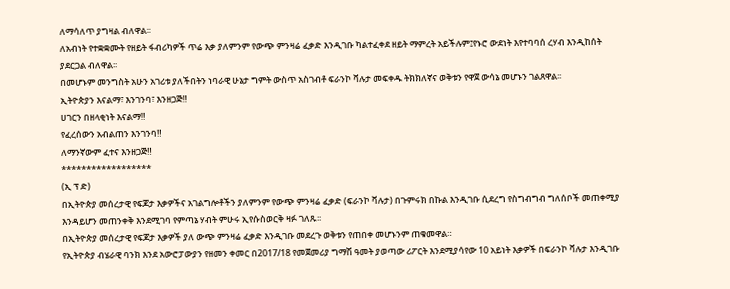ለማሳለጥ ያግዛል ብለዋል፡፡
ለአብነት የተቋቋሙት የዘይት ፋብሪካዎች ጥሬ እቃ ያለምንም የውጭ ምንዛሬ ፈቃድ እንዲገቡ ካልተፈቀደ ዘይት ማምረት አይችሉም፤የኑሮ ውደነት እየተባባሰ ረሃብ እንዲከሰት ያደርጋል ብለዋል፡፡
በመሆኑም መንግስት አሁን አገሪቱ ያለችበትን ነባራዊ ሁኔታ ግምት ውስጥ አስገብቶ ፍራንኮ ቫሉታ መፍቀዱ ትክክለኛና ወቅቱን የዋጀ ውሳኔ መሆኑን ገልጸዋል፡፡
ኢትዮጵያን እናልማ፣ እንገንባ፣ እንዘጋጅ‼
ሀገርን በዘላቂነት እናልማ‼
የፈረሰውን አብልጠን እንገንባ‼
ለማንኛውም ፈተና እንዘጋጅ‼
******************
(ኢ ፕ ድ)
በኢትዮጵያ መሰረታዊ የፍጆታ እቃዎችና አገልግሎቶችን ያለምንም የውጭ ምንዛሬ ፈቃድ (ፍራንኮ ቫሉታ) በጉምሩክ በኩል እንዲገቡ ሲደረግ የስግብግብ ግለሰቦች መጠቀሚያ እንዳይሆን መጠንቀቅ እንደሚገባ የምጣኔ ሃብት ምሁሩ ኢየሱስወርቅ ዛፉ ገለጹ፡፡
በኢትዮጵያ መሰረታዊ የፍጆታ እቃዎች ያለ ውጭ ምንዛሬ ፈቃድ እንዲገቡ መደረጉ ወቅቱን የጠበቀ መሆኑንም ጠቁመዋል።
የኢትዮጵያ ብሄራዊ ባንክ እንደ አውሮፓውያን የዘመን ቀመር በ2017/18 የመጀመሪያ ግማሽ ዓመት ያወጣው ሪፖርት እንደሚያሳየው 10 አይነት እቃዎች በፍራንኮ ቫሉታ እንዲገቡ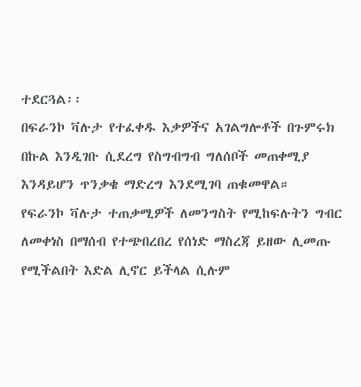ተደርጓል፡፡
በፍራንኮ ቫሉታ የተፈቀዱ እቃዎችና አገልግሎቶች በጉምሩክ በኩል እንዲገቡ ሲደረግ የስግብግብ ግለሰቦች መጠቀሚያ እንዳይሆን ጥንቃቄ ማድረግ እንደሚገባ ጠቁመዋል።
የፍራንኮ ቫሉታ ተጠቃሚዎች ለመንግስት የሚከፍሉትን ግብር ለመቀነስ በማሰብ የተጭበረበረ የሰነድ ማስረጃ ይዘው ሊመጡ የሚችልበት እድል ሊኖር ይችላል ሲሉም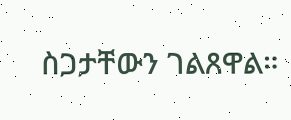ስጋታቸውን ገልጸዋል።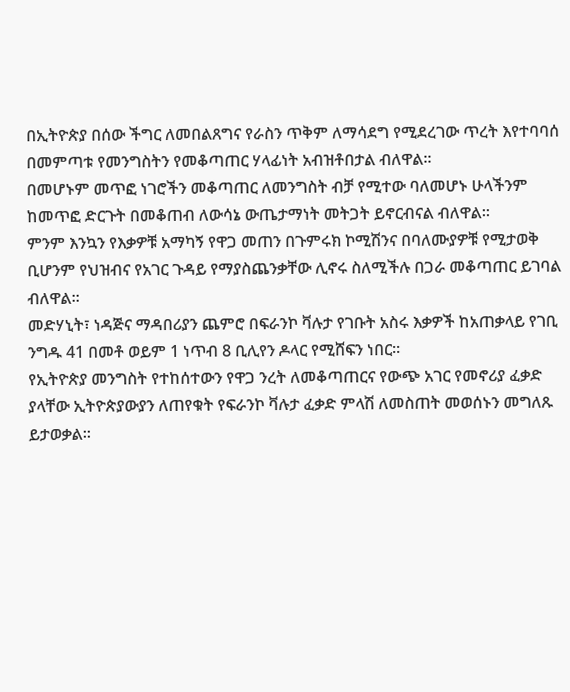በኢትዮጵያ በሰው ችግር ለመበልጸግና የራስን ጥቅም ለማሳደግ የሚደረገው ጥረት እየተባባሰ በመምጣቱ የመንግስትን የመቆጣጠር ሃላፊነት አብዝቶበታል ብለዋል፡፡
በመሆኑም መጥፎ ነገሮችን መቆጣጠር ለመንግስት ብቻ የሚተው ባለመሆኑ ሁላችንም ከመጥፎ ድርጉት በመቆጠብ ለውሳኔ ውጤታማነት መትጋት ይኖርብናል ብለዋል፡፡
ምንም እንኳን የእቃዎቹ አማካኝ የዋጋ መጠን በጉምሩክ ኮሚሽንና በባለሙያዎቹ የሚታወቅ ቢሆንም የህዝብና የአገር ጉዳይ የማያስጨንቃቸው ሊኖሩ ስለሚችሉ በጋራ መቆጣጠር ይገባል ብለዋል፡፡
መድሃኒት፣ ነዳጅና ማዳበሪያን ጨምሮ በፍራንኮ ቫሉታ የገቡት አስሩ እቃዎች ከአጠቃላይ የገቢ ንግዱ 41 በመቶ ወይም 1 ነጥብ 8 ቢሊየን ዶላር የሚሸፍን ነበር፡፡
የኢትዮጵያ መንግስት የተከሰተውን የዋጋ ንረት ለመቆጣጠርና የውጭ አገር የመኖሪያ ፈቃድ ያላቸው ኢትዮጵያውያን ለጠየቁት የፍራንኮ ቫሉታ ፈቃድ ምላሽ ለመስጠት መወሰኑን መግለጹ ይታወቃል፡፡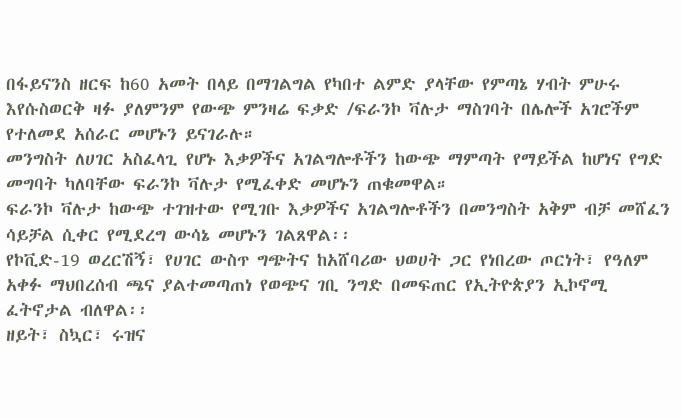በፋይናንስ ዘርፍ ከ60 አመት በላይ በማገልግል የካበተ ልምድ ያላቸው የምጣኔ ሃብት ምሁሩ እየሱስወርቅ ዛፉ ያለምንም የውጭ ምንዛሬ ፍቃድ /ፍራንኮ ቫሉታ ማስገባት በሌሎች አገሮችም የተለመደ አሰራር መሆኑን ይናገራሉ።
መንግስት ለሀገር አስፈላጊ የሆኑ እቃዎችና አገልግሎቶችን ከውጭ ማምጣት የማይችል ከሆነና የግድ መግባት ካለባቸው ፍራንኮ ቫሉታ የሚፈቀድ መሆኑን ጠቁመዋል።
ፍራንኮ ቫሉታ ከውጭ ተገዝተው የሚገቡ እቃዎችና አገልግሎቶችን በመንግስት አቅም ብቻ መሸፈን ሳይቻል ሲቀር የሚደረግ ውሳኔ መሆኑን ገልጸዋል፡፡
የኮቪድ-19 ወረርሽኝ፣ የሀገር ውስጥ ግጭትና ከአሸባሪው ህወሀት ጋር የነበረው ጦርነት፣ የዓለም አቀፉ ማህበረሰብ ጫና ያልተመጣጠነ የወጭና ገቢ ንግድ በመፍጠር የኢትዮጵያን ኢኮኖሚ ፈትኖታል ብለዋል፡፡
ዘይት፣ ስኳር፣ ሩዝና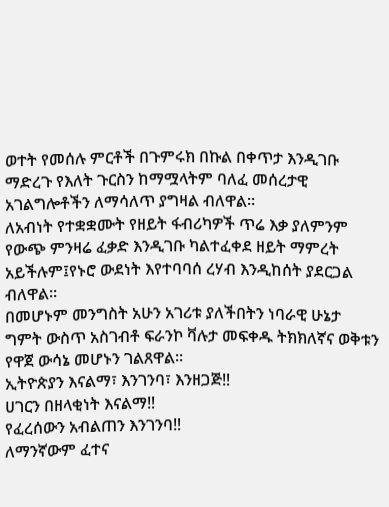ወተት የመሰሉ ምርቶች በጉምሩክ በኩል በቀጥታ እንዲገቡ ማድረጉ የእለት ጉርስን ከማሟላትም ባለፈ መሰረታዊ አገልግሎቶችን ለማሳለጥ ያግዛል ብለዋል፡፡
ለአብነት የተቋቋሙት የዘይት ፋብሪካዎች ጥሬ እቃ ያለምንም የውጭ ምንዛሬ ፈቃድ እንዲገቡ ካልተፈቀደ ዘይት ማምረት አይችሉም፤የኑሮ ውደነት እየተባባሰ ረሃብ እንዲከሰት ያደርጋል ብለዋል፡፡
በመሆኑም መንግስት አሁን አገሪቱ ያለችበትን ነባራዊ ሁኔታ ግምት ውስጥ አስገብቶ ፍራንኮ ቫሉታ መፍቀዱ ትክክለኛና ወቅቱን የዋጀ ውሳኔ መሆኑን ገልጸዋል፡፡
ኢትዮጵያን እናልማ፣ እንገንባ፣ እንዘጋጅ‼
ሀገርን በዘላቂነት እናልማ‼
የፈረሰውን አብልጠን እንገንባ‼
ለማንኛውም ፈተና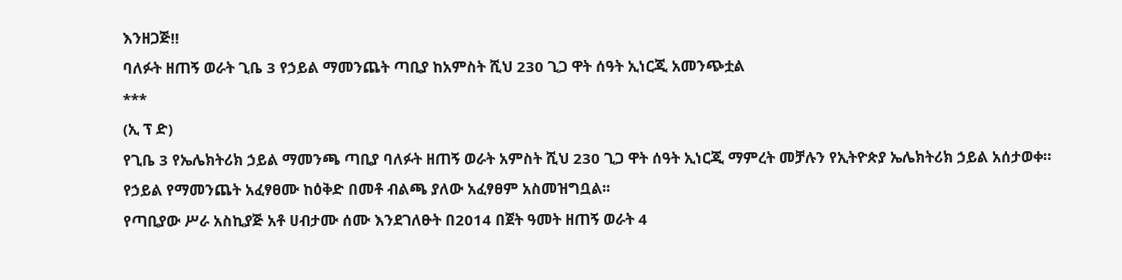እንዘጋጅ‼
ባለፉት ዘጠኝ ወራት ጊቤ 3 የኃይል ማመንጨት ጣቢያ ከአምስት ሺህ 230 ጊጋ ዋት ሰዓት ኢነርጂ አመንጭቷል
***
(ኢ ፕ ድ)
የጊቤ 3 የኤሌክትሪክ ኃይል ማመንጫ ጣቢያ ባለፉት ዘጠኝ ወራት አምስት ሺህ 230 ጊጋ ዋት ሰዓት ኢነርጂ ማምረት መቻሉን የኢትዮጵያ ኤሌክትሪክ ኃይል አሰታወቀ።
የኃይል የማመንጨት አፈፃፀሙ ከዕቅድ በመቶ ብልጫ ያለው አፈፃፀም አስመዝግቧል፡፡
የጣቢያው ሥራ አስኪያጅ አቶ ሀብታሙ ሰሙ እንደገለፁት በ2014 በጀት ዓመት ዘጠኝ ወራት 4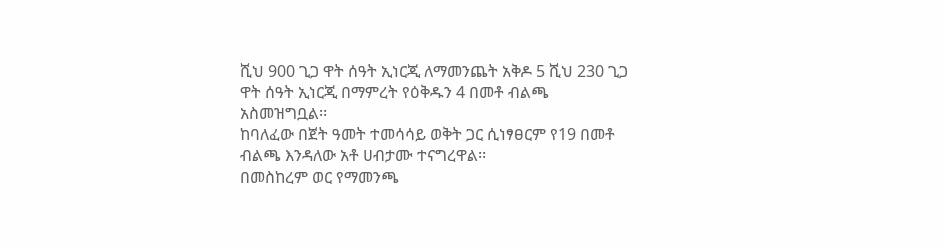ሺህ 900 ጊጋ ዋት ሰዓት ኢነርጂ ለማመንጨት አቅዶ 5 ሺህ 230 ጊጋ ዋት ሰዓት ኢነርጂ በማምረት የዕቅዱን 4 በመቶ ብልጫ አስመዝግቧል፡፡
ከባለፈው በጀት ዓመት ተመሳሳይ ወቅት ጋር ሲነፃፀርም የ19 በመቶ ብልጫ እንዳለው አቶ ሀብታሙ ተናግረዋል፡፡
በመስከረም ወር የማመንጫ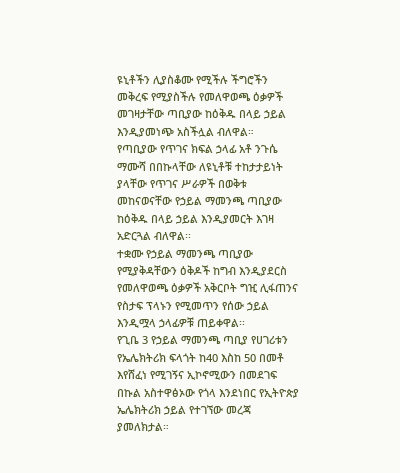ዩኒቶችን ሊያስቆሙ የሚችሉ ችግሮችን መቅረፍ የሚያስችሉ የመለዋወጫ ዕቃዎች መገዛታቸው ጣቢያው ከዕቅዱ በላይ ኃይል እንዲያመነጭ አስችሏል ብለዋል።
የጣቢያው የጥገና ክፍል ኃላፊ አቶ ንጉሴ ማሙሻ በበኩላቸው ለዩኒቶቹ ተከታታይነት ያላቸው የጥገና ሥራዎች በወቅቱ መከናወናቸው የኃይል ማመንጫ ጣቢያው ከዕቅዱ በላይ ኃይል እንዲያመርት እገዛ አድርጓል ብለዋል፡፡
ተቋሙ የኃይል ማመንጫ ጣቢያው የሚያቅዳቸውን ዕቅዶች ከግብ እንዲያደርስ የመለዋወጫ ዕቃዎች አቅርቦት ግዢ ሊፋጠንና የስታፍ ፕላኑን የሚመጥን የሰው ኃይል እንዲሟላ ኃላፊዎቹ ጠይቀዋል፡፡
የጊቤ 3 የኃይል ማመንጫ ጣቢያ የሀገሪቱን የኤሌክትሪክ ፍላጎት ከ40 እስከ 50 በመቶ እየሸፈነ የሚገኝና ኢኮኖሚውን በመደገፍ በኩል አስተዋፅኦው የጎላ እንደነበር የኢትዮጵያ ኤሌክትሪክ ኃይል የተገኘው መረጃ ያመለክታል።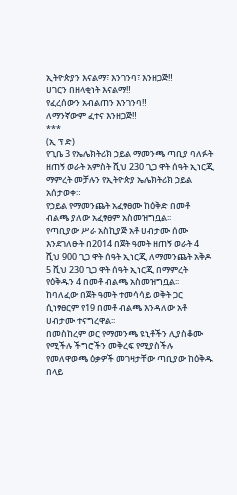ኢትዮጵያን እናልማ፣ እንገንባ፣ እንዘጋጅ‼
ሀገርን በዘላቂነት እናልማ‼
የፈረሰውን አብልጠን እንገንባ‼
ለማንኛውም ፈተና እንዘጋጅ‼
***
(ኢ ፕ ድ)
የጊቤ 3 የኤሌክትሪክ ኃይል ማመንጫ ጣቢያ ባለፉት ዘጠኝ ወራት አምስት ሺህ 230 ጊጋ ዋት ሰዓት ኢነርጂ ማምረት መቻሉን የኢትዮጵያ ኤሌክትሪክ ኃይል አሰታወቀ።
የኃይል የማመንጨት አፈፃፀሙ ከዕቅድ በመቶ ብልጫ ያለው አፈፃፀም አስመዝግቧል፡፡
የጣቢያው ሥራ አስኪያጅ አቶ ሀብታሙ ሰሙ እንደገለፁት በ2014 በጀት ዓመት ዘጠኝ ወራት 4 ሺህ 900 ጊጋ ዋት ሰዓት ኢነርጂ ለማመንጨት አቅዶ 5 ሺህ 230 ጊጋ ዋት ሰዓት ኢነርጂ በማምረት የዕቅዱን 4 በመቶ ብልጫ አስመዝግቧል፡፡
ከባለፈው በጀት ዓመት ተመሳሳይ ወቅት ጋር ሲነፃፀርም የ19 በመቶ ብልጫ እንዳለው አቶ ሀብታሙ ተናግረዋል፡፡
በመስከረም ወር የማመንጫ ዩኒቶችን ሊያስቆሙ የሚችሉ ችግሮችን መቅረፍ የሚያስችሉ የመለዋወጫ ዕቃዎች መገዛታቸው ጣቢያው ከዕቅዱ በላይ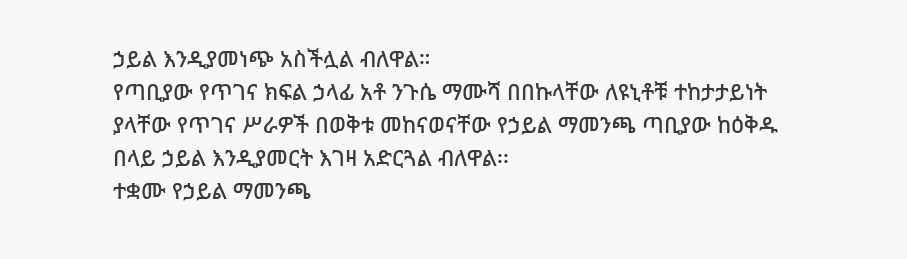ኃይል እንዲያመነጭ አስችሏል ብለዋል።
የጣቢያው የጥገና ክፍል ኃላፊ አቶ ንጉሴ ማሙሻ በበኩላቸው ለዩኒቶቹ ተከታታይነት ያላቸው የጥገና ሥራዎች በወቅቱ መከናወናቸው የኃይል ማመንጫ ጣቢያው ከዕቅዱ በላይ ኃይል እንዲያመርት እገዛ አድርጓል ብለዋል፡፡
ተቋሙ የኃይል ማመንጫ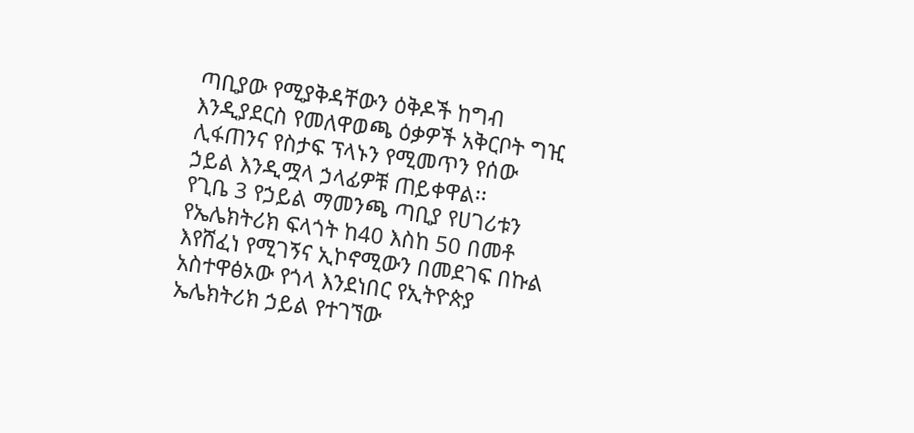ጣቢያው የሚያቅዳቸውን ዕቅዶች ከግብ እንዲያደርስ የመለዋወጫ ዕቃዎች አቅርቦት ግዢ ሊፋጠንና የስታፍ ፕላኑን የሚመጥን የሰው ኃይል እንዲሟላ ኃላፊዎቹ ጠይቀዋል፡፡
የጊቤ 3 የኃይል ማመንጫ ጣቢያ የሀገሪቱን የኤሌክትሪክ ፍላጎት ከ40 እስከ 50 በመቶ እየሸፈነ የሚገኝና ኢኮኖሚውን በመደገፍ በኩል አስተዋፅኦው የጎላ እንደነበር የኢትዮጵያ ኤሌክትሪክ ኃይል የተገኘው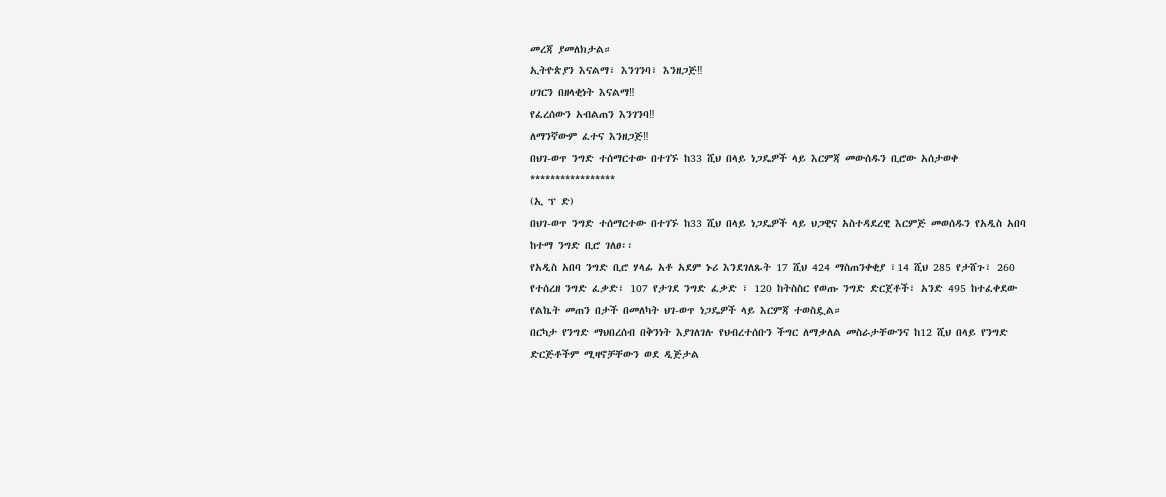መረጃ ያመለክታል።
ኢትዮጵያን እናልማ፣ እንገንባ፣ እንዘጋጅ‼
ሀገርን በዘላቂነት እናልማ‼
የፈረሰውን አብልጠን እንገንባ‼
ለማንኛውም ፈተና እንዘጋጅ‼
በህገ-ወጥ ንግድ ተሰማርተው በተገኙ ከ33 ሺህ በላይ ነጋዴዎች ላይ እርምጃ መውሰዱን ቢሮው አሰታወቀ
*****************
(ኢ ፕ ድ)
በህገ-ወጥ ንግድ ተሰማርተው በተገኙ ከ33 ሺህ በላይ ነጋዴዎች ላይ ህጋዊና አስተዳደረዊ እርምጅ መወሰዱን የአዲስ አበባ ከተማ ንግድ ቢሮ ገለፀ፡፡
የአዲስ አበባ ንግድ ቢሮ ሃላፊ አቶ አደም ኑሪ እንደገለጹት 17 ሺህ 424 ማስጠንቀቂያ ፣14 ሺህ 285 የታሸጉ፣ 260 የተሰረዘ ንግድ ፈቃድ፣ 107 የታገደ ንግድ ፈቃድ ፣ 120 ከትስስር የወጡ ንግድ ድርጀቶች፣ አንድ 495 ከተፈቀደው የልኬት መጠን በታች በመለካት ህገ-ወጥ ነጋዴዎች ላይ እርምጃ ተወስዷል።
በርካታ የንግድ ማህበረሰብ በቅንነት እያገለገሉ የህብረተሰቡን ችግር ለማቃለል መስራታቸውንና ከ12 ሺህ በላይ የንግድ ድርጅቶችም ሚዛኖቻቸውን ወደ ዲጅታል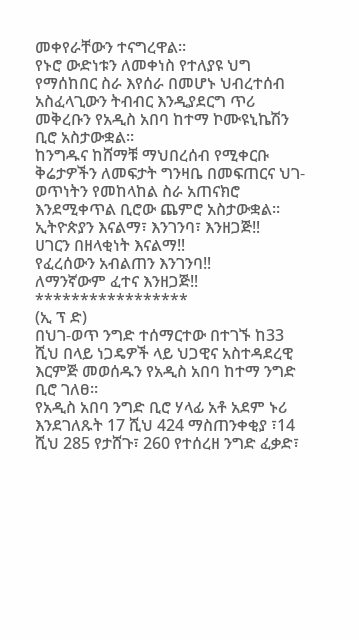መቀየራቸውን ተናግረዋል።
የኑሮ ውድነቱን ለመቀነስ የተለያዩ ህግ የማሰከበር ስራ እየሰራ በመሆኑ ህብረተሰብ አስፈላጊውን ትብብር እንዲያደርግ ጥሪ መቅረቡን የአዲስ አበባ ከተማ ኮሙዩኒኬሽን ቢሮ አስታውቋል።
ከንግዱና ከሸማቹ ማህበረሰብ የሚቀርቡ ቅሬታዎችን ለመፍታት ግንዛቤ በመፍጠርና ህገ-ወጥነትን የመከላከል ስራ አጠናክሮ እንደሚቀጥል ቢሮው ጨምሮ አስታውቋል፡፡
ኢትዮጵያን እናልማ፣ እንገንባ፣ እንዘጋጅ‼
ሀገርን በዘላቂነት እናልማ‼
የፈረሰውን አብልጠን እንገንባ‼
ለማንኛውም ፈተና እንዘጋጅ‼
*****************
(ኢ ፕ ድ)
በህገ-ወጥ ንግድ ተሰማርተው በተገኙ ከ33 ሺህ በላይ ነጋዴዎች ላይ ህጋዊና አስተዳደረዊ እርምጅ መወሰዱን የአዲስ አበባ ከተማ ንግድ ቢሮ ገለፀ፡፡
የአዲስ አበባ ንግድ ቢሮ ሃላፊ አቶ አደም ኑሪ እንደገለጹት 17 ሺህ 424 ማስጠንቀቂያ ፣14 ሺህ 285 የታሸጉ፣ 260 የተሰረዘ ንግድ ፈቃድ፣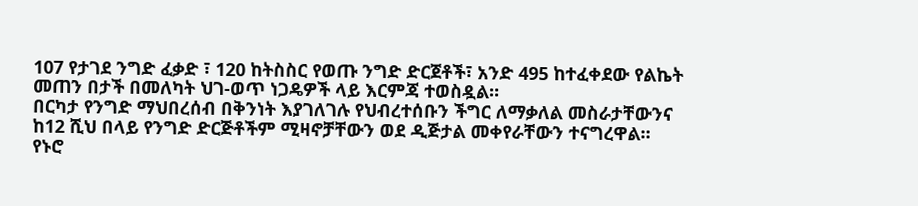107 የታገደ ንግድ ፈቃድ ፣ 120 ከትስስር የወጡ ንግድ ድርጀቶች፣ አንድ 495 ከተፈቀደው የልኬት መጠን በታች በመለካት ህገ-ወጥ ነጋዴዎች ላይ እርምጃ ተወስዷል።
በርካታ የንግድ ማህበረሰብ በቅንነት እያገለገሉ የህብረተሰቡን ችግር ለማቃለል መስራታቸውንና ከ12 ሺህ በላይ የንግድ ድርጅቶችም ሚዛኖቻቸውን ወደ ዲጅታል መቀየራቸውን ተናግረዋል።
የኑሮ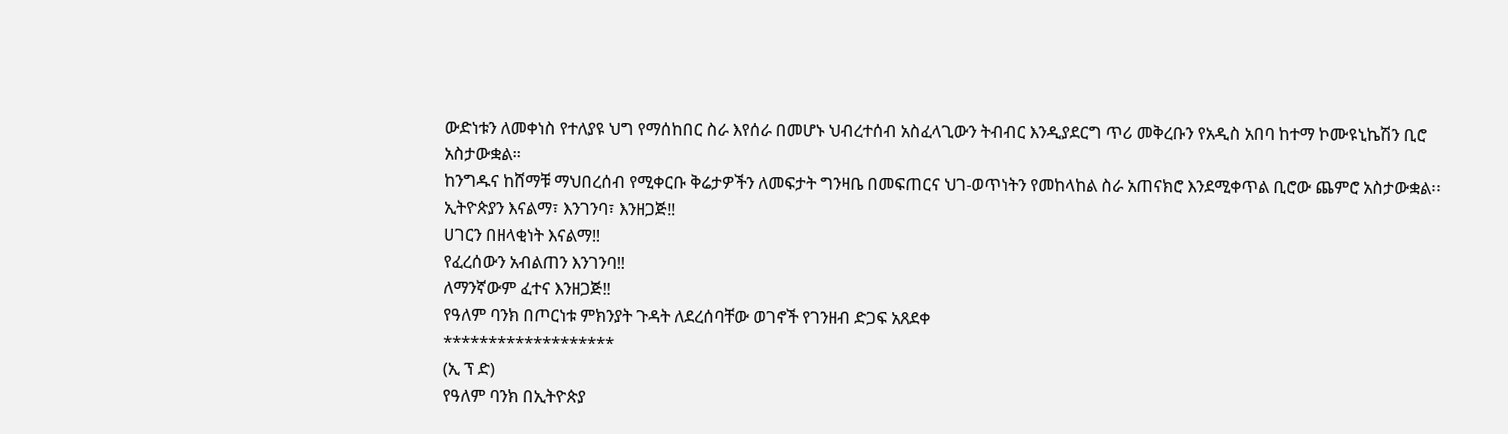ውድነቱን ለመቀነስ የተለያዩ ህግ የማሰከበር ስራ እየሰራ በመሆኑ ህብረተሰብ አስፈላጊውን ትብብር እንዲያደርግ ጥሪ መቅረቡን የአዲስ አበባ ከተማ ኮሙዩኒኬሽን ቢሮ አስታውቋል።
ከንግዱና ከሸማቹ ማህበረሰብ የሚቀርቡ ቅሬታዎችን ለመፍታት ግንዛቤ በመፍጠርና ህገ-ወጥነትን የመከላከል ስራ አጠናክሮ እንደሚቀጥል ቢሮው ጨምሮ አስታውቋል፡፡
ኢትዮጵያን እናልማ፣ እንገንባ፣ እንዘጋጅ‼
ሀገርን በዘላቂነት እናልማ‼
የፈረሰውን አብልጠን እንገንባ‼
ለማንኛውም ፈተና እንዘጋጅ‼
የዓለም ባንክ በጦርነቱ ምክንያት ጉዳት ለደረሰባቸው ወገኖች የገንዘብ ድጋፍ አጸደቀ
*******************
(ኢ ፕ ድ)
የዓለም ባንክ በኢትዮጵያ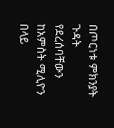በጦርነቱ ምክንያት ጉዳት የደረሰባቸውን ከአምስት ሚሊዮን በላይ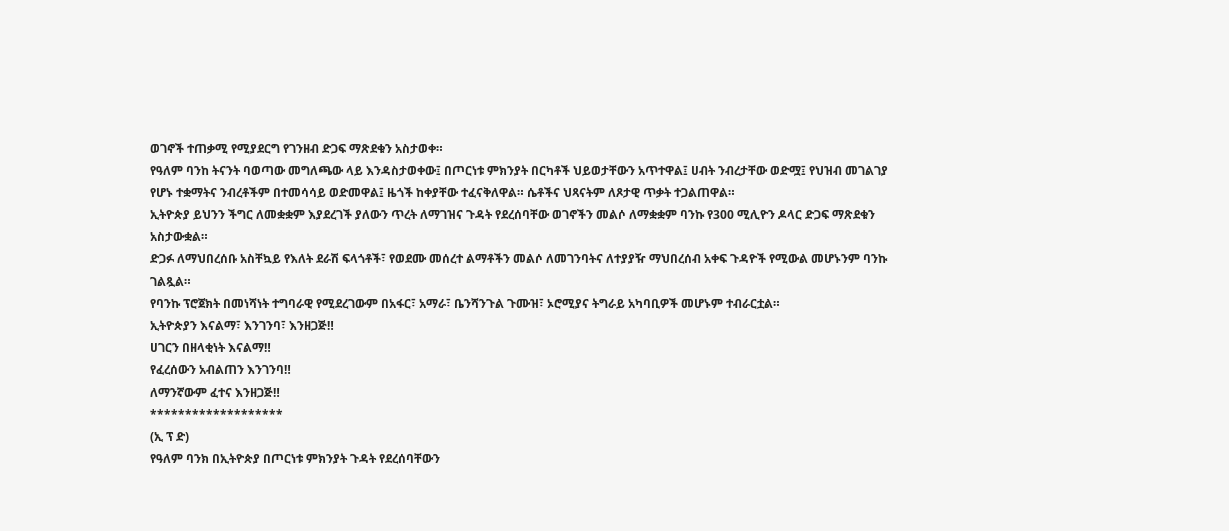ወገኖች ተጠቃሚ የሚያደርግ የገንዘብ ድጋፍ ማጽደቁን አስታወቀ።
የዓለም ባንከ ትናንት ባወጣው መግለጫው ላይ እንዳስታወቀው፤ በጦርነቱ ምክንያት በርካቶች ህይወታቸውን አጥተዋል፤ ሀብት ንብረታቸው ወድሟ፤ የህዝብ መገልገያ የሆኑ ተቋማትና ንብረቶችም በተመሳሳይ ወድመዋል፤ ዜጎች ከቀያቸው ተፈናቅለዋል። ሴቶችና ህጻናትም ለጾታዊ ጥቃት ተጋልጠዋል።
ኢትዮጵያ ይህንን ችግር ለመቋቋም እያደረገች ያለውን ጥረት ለማገዝና ጉዳት የደረሰባቸው ወገኖችን መልሶ ለማቋቋም ባንኩ የ300 ሚሊዮን ዶላር ድጋፍ ማጽደቁን አስታውቋል።
ድጋፉ ለማህበረሰቡ አስቸኳይ የእለት ደራሽ ፍላጎቶች፣ የወደሙ መሰረተ ልማቶችን መልሶ ለመገንባትና ለተያያዥ ማህበረሰብ አቀፍ ጉዳዮች የሚውል መሆኑንም ባንኩ ገልጿል።
የባንኩ ፕሮጀክት በመነሻነት ተግባራዊ የሚደረገውም በአፋር፣ አማራ፣ ቤንሻንጉል ጉሙዝ፣ ኦሮሚያና ትግራይ አካባቢዎች መሆኑም ተብራርቷል።
ኢትዮጵያን እናልማ፣ እንገንባ፣ እንዘጋጅ‼
ሀገርን በዘላቂነት እናልማ‼
የፈረሰውን አብልጠን እንገንባ‼
ለማንኛውም ፈተና እንዘጋጅ‼
*******************
(ኢ ፕ ድ)
የዓለም ባንክ በኢትዮጵያ በጦርነቱ ምክንያት ጉዳት የደረሰባቸውን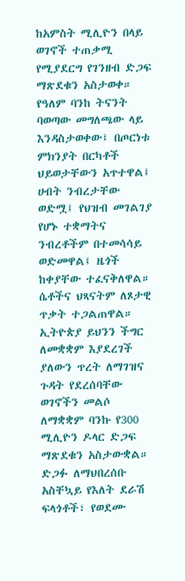ከአምስት ሚሊዮን በላይ ወገኖች ተጠቃሚ የሚያደርግ የገንዘብ ድጋፍ ማጽደቁን አስታወቀ።
የዓለም ባንከ ትናንት ባወጣው መግለጫው ላይ እንዳስታወቀው፤ በጦርነቱ ምክንያት በርካቶች ህይወታቸውን አጥተዋል፤ ሀብት ንብረታቸው ወድሟ፤ የህዝብ መገልገያ የሆኑ ተቋማትና ንብረቶችም በተመሳሳይ ወድመዋል፤ ዜጎች ከቀያቸው ተፈናቅለዋል። ሴቶችና ህጻናትም ለጾታዊ ጥቃት ተጋልጠዋል።
ኢትዮጵያ ይህንን ችግር ለመቋቋም እያደረገች ያለውን ጥረት ለማገዝና ጉዳት የደረሰባቸው ወገኖችን መልሶ ለማቋቋም ባንኩ የ300 ሚሊዮን ዶላር ድጋፍ ማጽደቁን አስታውቋል።
ድጋፉ ለማህበረሰቡ አስቸኳይ የእለት ደራሽ ፍላጎቶች፣ የወደሙ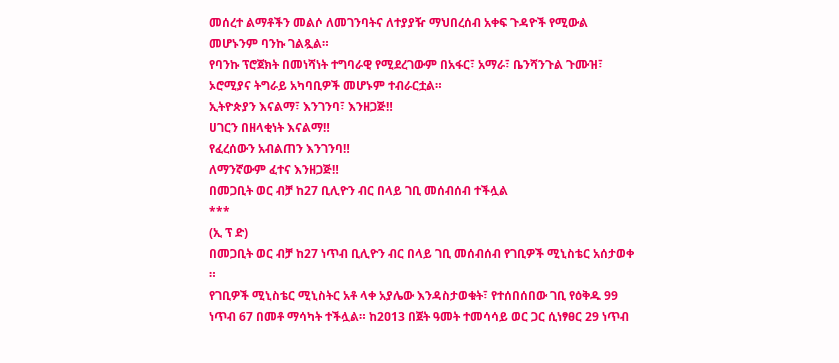መሰረተ ልማቶችን መልሶ ለመገንባትና ለተያያዥ ማህበረሰብ አቀፍ ጉዳዮች የሚውል መሆኑንም ባንኩ ገልጿል።
የባንኩ ፕሮጀክት በመነሻነት ተግባራዊ የሚደረገውም በአፋር፣ አማራ፣ ቤንሻንጉል ጉሙዝ፣ ኦሮሚያና ትግራይ አካባቢዎች መሆኑም ተብራርቷል።
ኢትዮጵያን እናልማ፣ እንገንባ፣ እንዘጋጅ‼
ሀገርን በዘላቂነት እናልማ‼
የፈረሰውን አብልጠን እንገንባ‼
ለማንኛውም ፈተና እንዘጋጅ‼
በመጋቢት ወር ብቻ ከ27 ቢሊዮን ብር በላይ ገቢ መሰብሰብ ተችሏል
***
(ኢ ፕ ድ)
በመጋቢት ወር ብቻ ከ27 ነጥብ ቢሊዮን ብር በላይ ገቢ መሰብሰብ የገቢዎች ሚኒስቴር አሰታወቀ ።
የገቢዎች ሚኒስቴር ሚኒስትር አቶ ላቀ አያሌው እንዳስታወቁት፣ የተሰበሰበው ገቢ የዕቅዱ 99 ነጥብ 67 በመቶ ማሳካት ተችሏል። ከ2ዐ13 በጀት ዓመት ተመሳሳይ ወር ጋር ሲነፃፀር 29 ነጥብ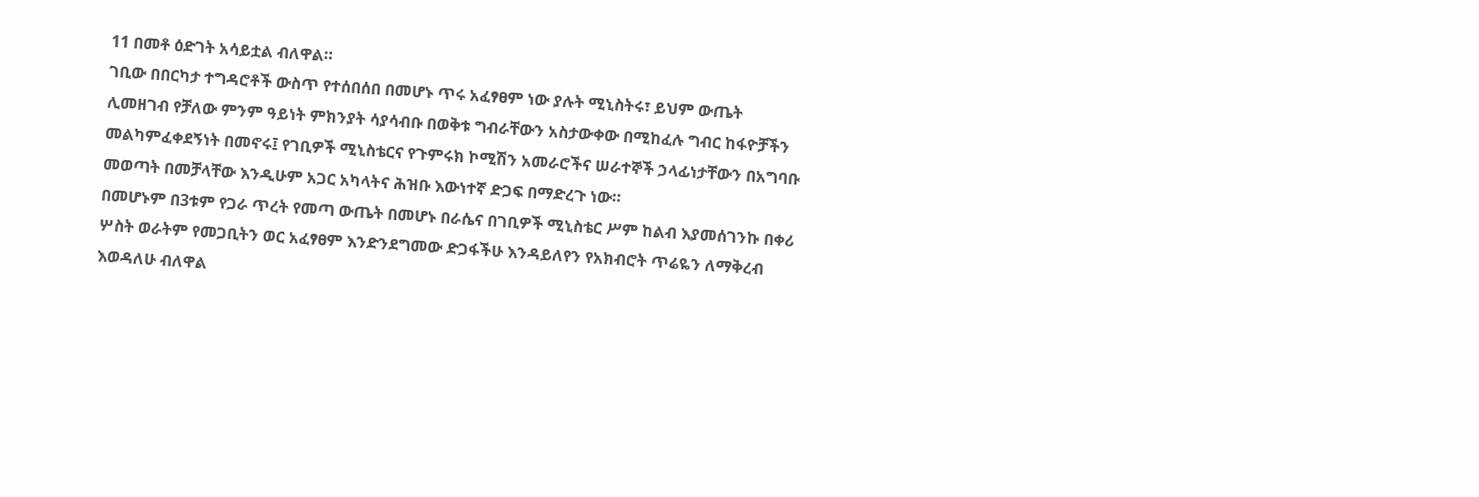11 በመቶ ዕድገት አሳይቷል ብለዋል።
ገቢው በበርካታ ተግዳሮቶች ውስጥ የተሰበሰበ በመሆኑ ጥሩ አፈፃፀም ነው ያሉት ሚኒስትሩ፣ ይህም ውጤት ሊመዘገብ የቻለው ምንም ዓይነት ምክንያት ሳያሳብቡ በወቅቱ ግብራቸውን አስታውቀው በሚከፈሉ ግብር ከፋዮቻችን መልካምፈቀደኝነት በመኖሩ፤ የገቢዎች ሚኒስቴርና የጉምሩክ ኮሚሽን አመራሮችና ሠራተኞች ኃላፊነታቸውን በአግባቡ መወጣት በመቻላቸው እንዲሁም አጋር አካላትና ሕዝቡ እውነተኛ ድጋፍ በማድረጉ ነው።
በመሆኑም በ3ቱም የጋራ ጥረት የመጣ ውጤት በመሆኑ በራሴና በገቢዎች ሚኒስቴር ሥም ከልብ እያመሰገንኩ በቀሪ ሦስት ወራትም የመጋቢትን ወር አፈፃፀም እንድንደግመው ድጋፋችሁ እንዳይለየን የአክብሮት ጥሬዬን ለማቅረብ እወዳለሁ ብለዋል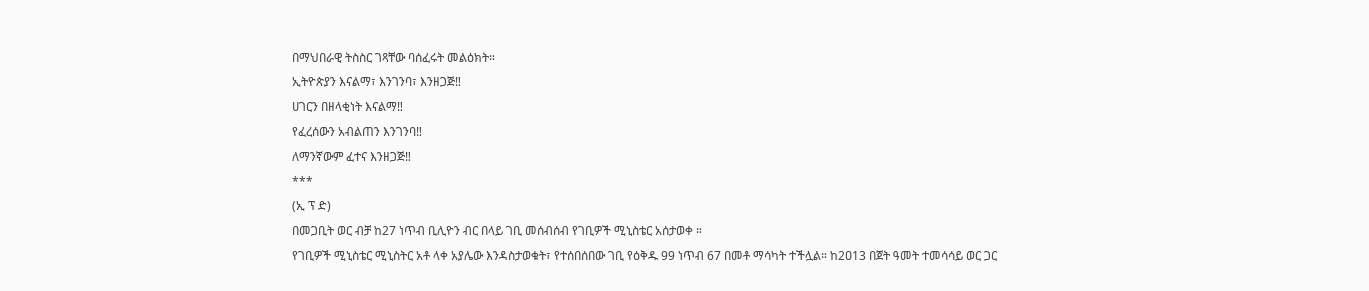በማህበራዊ ትስስር ገጻቸው ባሰፈሩት መልዕክት።
ኢትዮጵያን እናልማ፣ እንገንባ፣ እንዘጋጅ‼
ሀገርን በዘላቂነት እናልማ‼
የፈረሰውን አብልጠን እንገንባ‼
ለማንኛውም ፈተና እንዘጋጅ‼
***
(ኢ ፕ ድ)
በመጋቢት ወር ብቻ ከ27 ነጥብ ቢሊዮን ብር በላይ ገቢ መሰብሰብ የገቢዎች ሚኒስቴር አሰታወቀ ።
የገቢዎች ሚኒስቴር ሚኒስትር አቶ ላቀ አያሌው እንዳስታወቁት፣ የተሰበሰበው ገቢ የዕቅዱ 99 ነጥብ 67 በመቶ ማሳካት ተችሏል። ከ2ዐ13 በጀት ዓመት ተመሳሳይ ወር ጋር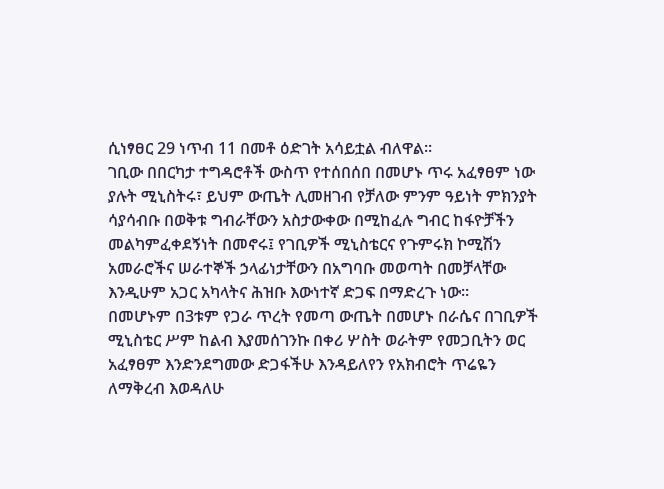ሲነፃፀር 29 ነጥብ 11 በመቶ ዕድገት አሳይቷል ብለዋል።
ገቢው በበርካታ ተግዳሮቶች ውስጥ የተሰበሰበ በመሆኑ ጥሩ አፈፃፀም ነው ያሉት ሚኒስትሩ፣ ይህም ውጤት ሊመዘገብ የቻለው ምንም ዓይነት ምክንያት ሳያሳብቡ በወቅቱ ግብራቸውን አስታውቀው በሚከፈሉ ግብር ከፋዮቻችን መልካምፈቀደኝነት በመኖሩ፤ የገቢዎች ሚኒስቴርና የጉምሩክ ኮሚሽን አመራሮችና ሠራተኞች ኃላፊነታቸውን በአግባቡ መወጣት በመቻላቸው እንዲሁም አጋር አካላትና ሕዝቡ እውነተኛ ድጋፍ በማድረጉ ነው።
በመሆኑም በ3ቱም የጋራ ጥረት የመጣ ውጤት በመሆኑ በራሴና በገቢዎች ሚኒስቴር ሥም ከልብ እያመሰገንኩ በቀሪ ሦስት ወራትም የመጋቢትን ወር አፈፃፀም እንድንደግመው ድጋፋችሁ እንዳይለየን የአክብሮት ጥሬዬን ለማቅረብ እወዳለሁ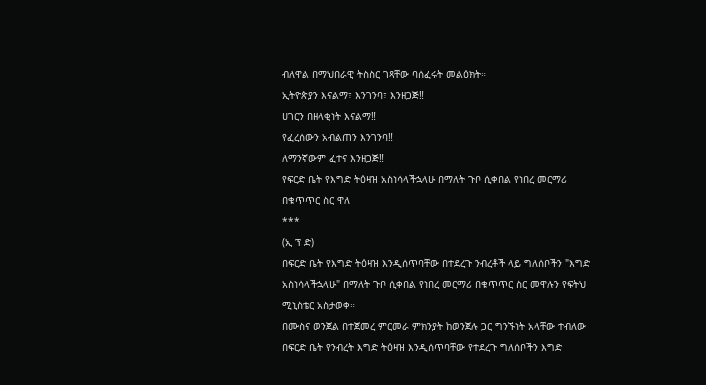ብለዋል በማህበራዊ ትስስር ገጻቸው ባሰፈሩት መልዕክት።
ኢትዮጵያን እናልማ፣ እንገንባ፣ እንዘጋጅ‼
ሀገርን በዘላቂነት እናልማ‼
የፈረሰውን አብልጠን እንገንባ‼
ለማንኛውም ፈተና እንዘጋጅ‼
የፍርድ ቤት የእግድ ትዕዛዝ አስነሳላችኋላሁ በማለት ጉቦ ሲቀበል የነበረ መርማሪ በቁጥጥር ስር ዋለ
***
(ኢ ፕ ድ)
በፍርድ ቤት የእግድ ትዕዛዝ እንዲሰጥባቸው በተደረጉ ንብረቶች ላይ ግለሰቦችን "እግድ አስነሳላችኋላሁ" በማለት ጉቦ ሲቀበል የነበረ መርማሪ በቁጥጥር ስር መዋሉን የፍትህ ሚኒስቴር አስታወቀ።
በሙስና ወንጀል በተጀመረ ምርመራ ምክንያት ከወንጀሉ ጋር ግንኙነት አላቸው ተብለው በፍርድ ቤት የንብረት እግድ ትዕዛዝ እንዲሰጥባቸው የተደረጉ ግለሰቦችን እግድ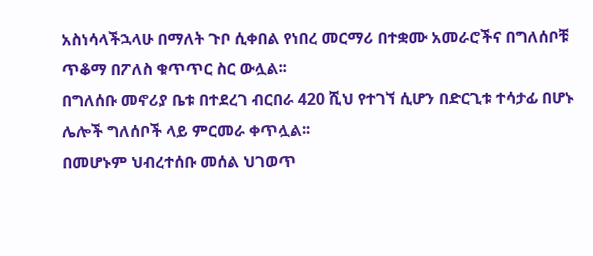አስነሳላችኋላሁ በማለት ጉቦ ሲቀበል የነበረ መርማሪ በተቋሙ አመራሮችና በግለሰቦቹ ጥቆማ በፖለስ ቁጥጥር ስር ውሏል፡፡
በግለሰቡ መኖሪያ ቤቱ በተደረገ ብርበራ 420 ሺህ የተገኘ ሲሆን በድርጊቱ ተሳታፊ በሆኑ ሌሎች ግለሰቦች ላይ ምርመራ ቀጥሏል፡፡
በመሆኑም ህብረተሰቡ መሰል ህገወጥ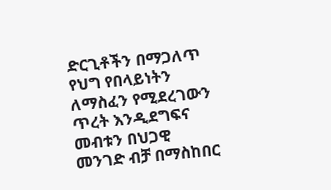ድርጊቶችን በማጋለጥ የህግ የበላይነትን ለማስፈን የሚደረገውን ጥረት እንዲደግፍና መብቱን በህጋዊ መንገድ ብቻ በማስከበር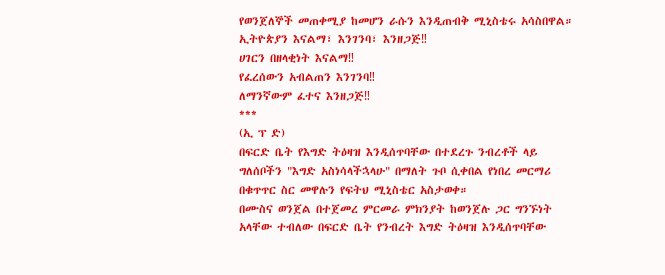የወንጀለኞች መጠቀሚያ ከመሆን ራሱን እንዲጠብቅ ሚኒስቴሩ አሳስበዋል።
ኢትዮጵያን እናልማ፣ እንገንባ፣ እንዘጋጅ‼
ሀገርን በዘላቂነት እናልማ‼
የፈረሰውን አብልጠን እንገንባ‼
ለማንኛውም ፈተና እንዘጋጅ‼
***
(ኢ ፕ ድ)
በፍርድ ቤት የእግድ ትዕዛዝ እንዲሰጥባቸው በተደረጉ ንብረቶች ላይ ግለሰቦችን "እግድ አስነሳላችኋላሁ" በማለት ጉቦ ሲቀበል የነበረ መርማሪ በቁጥጥር ስር መዋሉን የፍትህ ሚኒስቴር አስታወቀ።
በሙስና ወንጀል በተጀመረ ምርመራ ምክንያት ከወንጀሉ ጋር ግንኙነት አላቸው ተብለው በፍርድ ቤት የንብረት እግድ ትዕዛዝ እንዲሰጥባቸው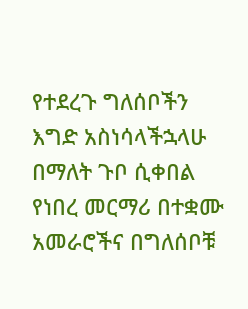የተደረጉ ግለሰቦችን እግድ አስነሳላችኋላሁ በማለት ጉቦ ሲቀበል የነበረ መርማሪ በተቋሙ አመራሮችና በግለሰቦቹ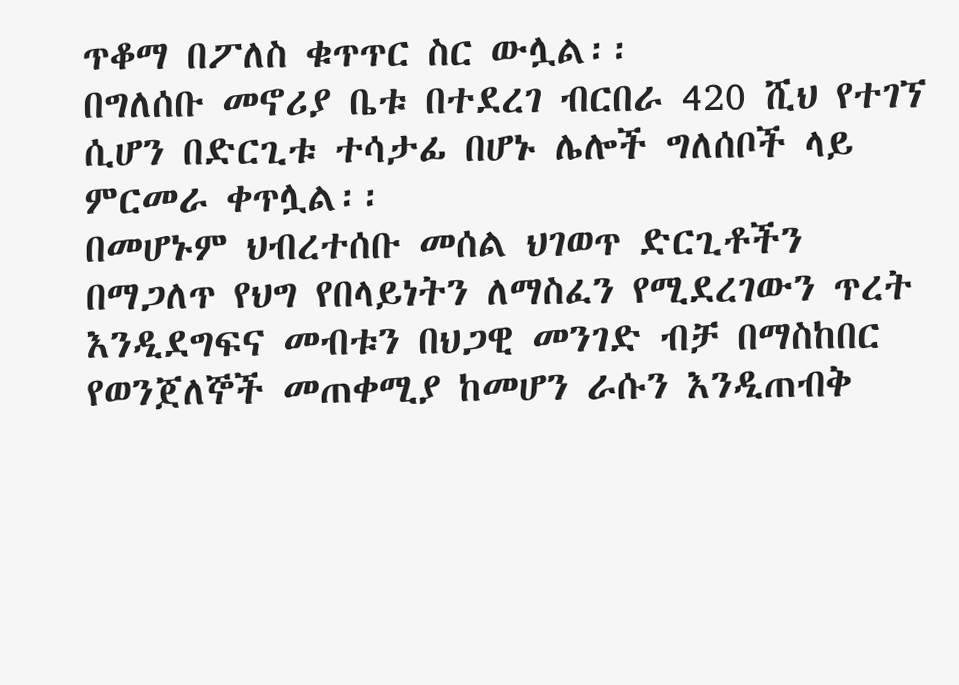ጥቆማ በፖለስ ቁጥጥር ስር ውሏል፡፡
በግለሰቡ መኖሪያ ቤቱ በተደረገ ብርበራ 420 ሺህ የተገኘ ሲሆን በድርጊቱ ተሳታፊ በሆኑ ሌሎች ግለሰቦች ላይ ምርመራ ቀጥሏል፡፡
በመሆኑም ህብረተሰቡ መሰል ህገወጥ ድርጊቶችን በማጋለጥ የህግ የበላይነትን ለማስፈን የሚደረገውን ጥረት እንዲደግፍና መብቱን በህጋዊ መንገድ ብቻ በማስከበር የወንጀለኞች መጠቀሚያ ከመሆን ራሱን እንዲጠብቅ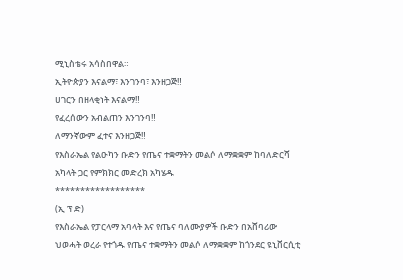ሚኒስቴሩ አሳስበዋል።
ኢትዮጵያን እናልማ፣ እንገንባ፣ እንዘጋጅ‼
ሀገርን በዘላቂነት እናልማ‼
የፈረሰውን አብልጠን እንገንባ‼
ለማንኛውም ፈተና እንዘጋጅ‼
የእስራኤል የልዑካን ቡድን የጤና ተቋማትን መልሶ ለማቋቋም ከባለድርሻ አካላት ጋር የምክክር መድረክ አካሄዱ
******************
(ኢ ፕ ድ)
የእስራኤል የፓርላማ አባላት እና የጤና ባለሙያዎች ቡድን በአሸባሪው ህወሓት ወረራ የተጎዱ የጤና ተቋማትን መልሶ ለማቋቋም ከጎንደር ዩኒቨርሲቲ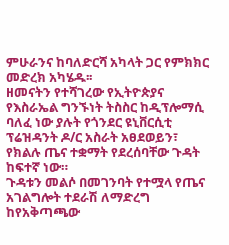ምሁራንና ከባለድርሻ አካላት ጋር የምክክር መድረክ አካሄዱ፡፡
ዘመናትን የተሻገረው የኢትዮጵያና የእስራኤል ግንኙነት ትስስር ከዲፕሎማሲ ባለፈ ነው ያሉት የጎንደር ዩኒቨርሲቲ ፕሬዝዳንት ዶ/ር አስራት አፀደወይን፣ የክልሉ ጤና ተቋማት የደረሰባቸው ጉዳት ከፍተኛ ነው።
ጉዳቱን መልሶ በመገንባት የተሟላ የጤና አገልግሎት ተደራሽ ለማድረግ ከየአቅጣጫው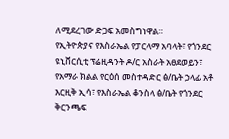ለሚደረገው ድጋፍ አመስግነዋል።
የኢትዮጵያና የእስራኤል የፓርላማ አባላት፣ የጎንደር ዩኒቨርሲቲ ፕሬዚዳንት ዶ/ር አስራት አፀደወይን፣ የአማራ ክልል የርዕሰ መስተዳድር ፅ/ቤት ኃላፊ አቶ እርዚቅ ኢሳ፣ የእስራኤል ቆንስላ ፅ/ቤት የጎንደር ቅርንጫፍ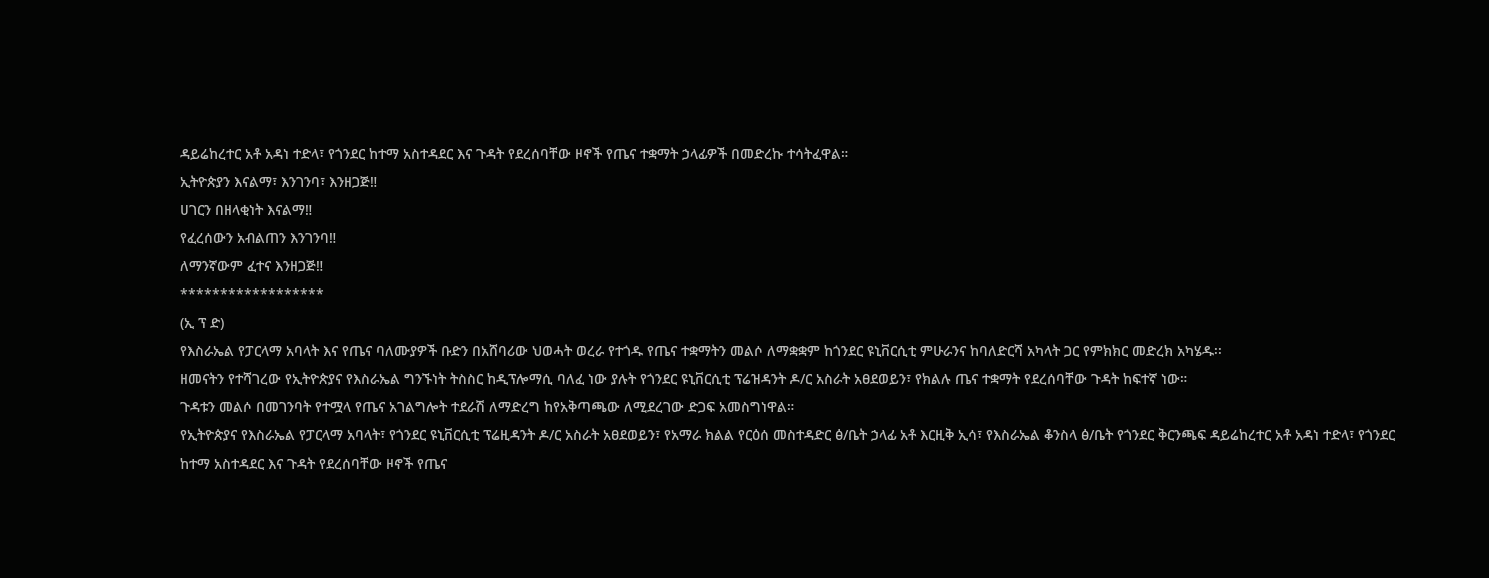ዳይሬከረተር አቶ አዳነ ተድላ፣ የጎንደር ከተማ አስተዳደር እና ጉዳት የደረሰባቸው ዞኖች የጤና ተቋማት ኃላፊዎች በመድረኩ ተሳትፈዋል።
ኢትዮጵያን እናልማ፣ እንገንባ፣ እንዘጋጅ‼
ሀገርን በዘላቂነት እናልማ‼
የፈረሰውን አብልጠን እንገንባ‼
ለማንኛውም ፈተና እንዘጋጅ‼
******************
(ኢ ፕ ድ)
የእስራኤል የፓርላማ አባላት እና የጤና ባለሙያዎች ቡድን በአሸባሪው ህወሓት ወረራ የተጎዱ የጤና ተቋማትን መልሶ ለማቋቋም ከጎንደር ዩኒቨርሲቲ ምሁራንና ከባለድርሻ አካላት ጋር የምክክር መድረክ አካሄዱ፡፡
ዘመናትን የተሻገረው የኢትዮጵያና የእስራኤል ግንኙነት ትስስር ከዲፕሎማሲ ባለፈ ነው ያሉት የጎንደር ዩኒቨርሲቲ ፕሬዝዳንት ዶ/ር አስራት አፀደወይን፣ የክልሉ ጤና ተቋማት የደረሰባቸው ጉዳት ከፍተኛ ነው።
ጉዳቱን መልሶ በመገንባት የተሟላ የጤና አገልግሎት ተደራሽ ለማድረግ ከየአቅጣጫው ለሚደረገው ድጋፍ አመስግነዋል።
የኢትዮጵያና የእስራኤል የፓርላማ አባላት፣ የጎንደር ዩኒቨርሲቲ ፕሬዚዳንት ዶ/ር አስራት አፀደወይን፣ የአማራ ክልል የርዕሰ መስተዳድር ፅ/ቤት ኃላፊ አቶ እርዚቅ ኢሳ፣ የእስራኤል ቆንስላ ፅ/ቤት የጎንደር ቅርንጫፍ ዳይሬከረተር አቶ አዳነ ተድላ፣ የጎንደር ከተማ አስተዳደር እና ጉዳት የደረሰባቸው ዞኖች የጤና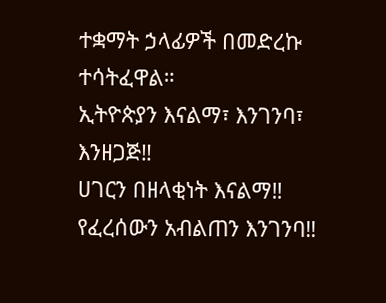ተቋማት ኃላፊዎች በመድረኩ ተሳትፈዋል።
ኢትዮጵያን እናልማ፣ እንገንባ፣ እንዘጋጅ‼
ሀገርን በዘላቂነት እናልማ‼
የፈረሰውን አብልጠን እንገንባ‼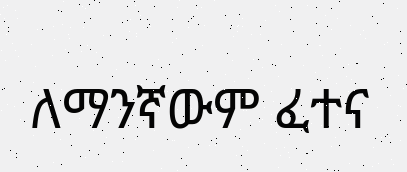ለማንኛውም ፈተና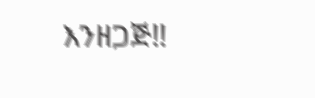እንዘጋጅ‼